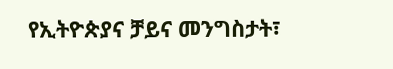የኢትዮጵያና ቻይና መንግስታት፣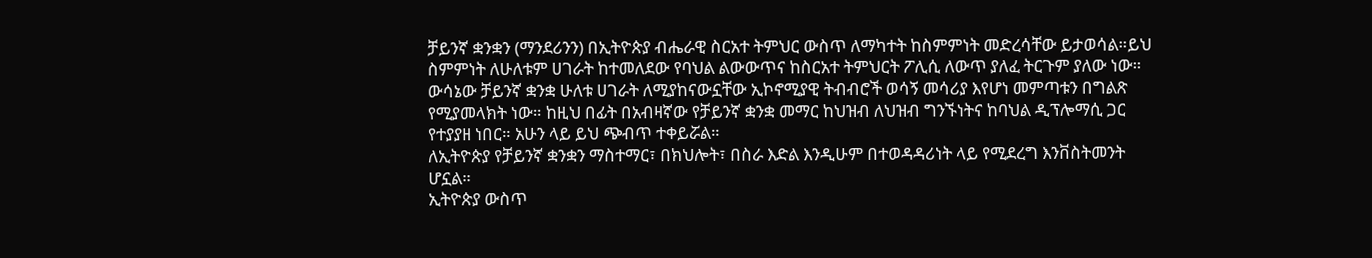ቻይንኛ ቋንቋን (ማንደሪንን) በኢትዮጵያ ብሔራዊ ስርአተ ትምህር ውስጥ ለማካተት ከስምምነት መድረሳቸው ይታወሳል።ይህ ስምምነት ለሁለቱም ሀገራት ከተመለደው የባህል ልውውጥና ከስርአተ ትምህርት ፖሊሲ ለውጥ ያለፈ ትርጉም ያለው ነው።
ውሳኔው ቻይንኛ ቋንቋ ሁለቱ ሀገራት ለሚያከናውኗቸው ኢኮኖሚያዊ ትብብሮች ወሳኝ መሳሪያ እየሆነ መምጣቱን በግልጽ የሚያመላክት ነው። ከዚህ በፊት በአብዛኛው የቻይንኛ ቋንቋ መማር ከህዝብ ለህዝብ ግንኙነትና ከባህል ዲፕሎማሲ ጋር የተያያዘ ነበር። አሁን ላይ ይህ ጭብጥ ተቀይሯል።
ለኢትዮጵያ የቻይንኛ ቋንቋን ማስተማር፣ በክህሎት፣ በስራ እድል እንዲሁም በተወዳዳሪነት ላይ የሚደረግ እንቨስትመንት ሆኗል።
ኢትዮጵያ ውስጥ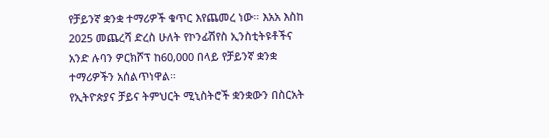የቻይንኛ ቋንቋ ተማሪዎች ቁጥር እየጨመረ ነው። እአአ እስከ 2025 መጨረሻ ድረስ ሁለት የኮንፊሽየስ ኢንስቲትዩቶችና አንድ ሉባን ዎርክሾፕ ከ60,000 በላይ የቻይንኛ ቋንቋ ተማሪዎችን አሰልጥነዋል።
የኢትዮጵያና ቻይና ትምህርት ሚኒስትሮች ቋንቋውን በስርአት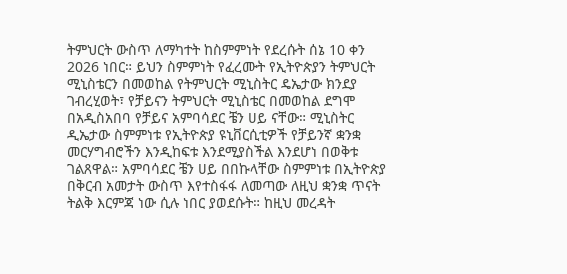ትምህርት ውስጥ ለማካተት ከስምምነት የደረሱት ሰኔ 10 ቀን 2026 ነበር። ይህን ስምምነት የፈረሙት የኢትዮጵያን ትምህርት ሚኒስቴርን በመወከል የትምህርት ሚኒስትር ዴኤታው ክንደያ ገብረሂወት፣ የቻይናን ትምህርት ሚኒስቴር በመወከል ደግሞ በአዲስአበባ የቻይና አምባሳደር ቼን ሀይ ናቸው። ሚኒስትር ዲኤታው ስምምነቱ የኢትዮጵያ ዩኒቨርሲቲዎች የቻይንኛ ቋንቋ መርሃግብሮችን እንዲከፍቱ እንደሚያስችል እንደሆነ በወቅቱ ገልጸዋል። አምባሳደር ቼን ሀይ በበኩላቸው ስምምነቱ በኢትዮጵያ በቅርብ አመታት ውስጥ እየተስፋፋ ለመጣው ለዚህ ቋንቋ ጥናት ትልቅ እርምጃ ነው ሲሉ ነበር ያወደሱት። ከዚህ መረዳት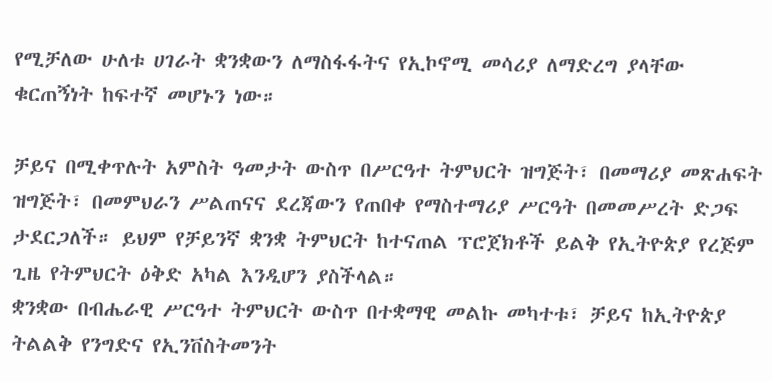የሚቻለው ሁለቱ ሀገራት ቋንቋውን ለማስፋፋትና የኢኮኖሚ መሳሪያ ለማድረግ ያላቸው ቁርጠኝነት ከፍተኛ መሆኑን ነው።

ቻይና በሚቀጥሉት አምስት ዓመታት ውስጥ በሥርዓተ ትምህርት ዝግጅት፣ በመማሪያ መጽሐፍት ዝግጅት፣ በመምህራን ሥልጠናና ደረጃውን የጠበቀ የማስተማሪያ ሥርዓት በመመሥረት ድጋፍ ታደርጋለች። ይህም የቻይንኛ ቋንቋ ትምህርት ከተናጠል ፕሮጀክቶች ይልቅ የኢትዮጵያ የረጅም ጊዜ የትምህርት ዕቅድ አካል እንዲሆን ያስችላል።
ቋንቋው በብሔራዊ ሥርዓተ ትምህርት ውስጥ በተቋማዊ መልኩ መካተቱ፣ ቻይና ከኢትዮጵያ ትልልቅ የንግድና የኢንቨስትመንት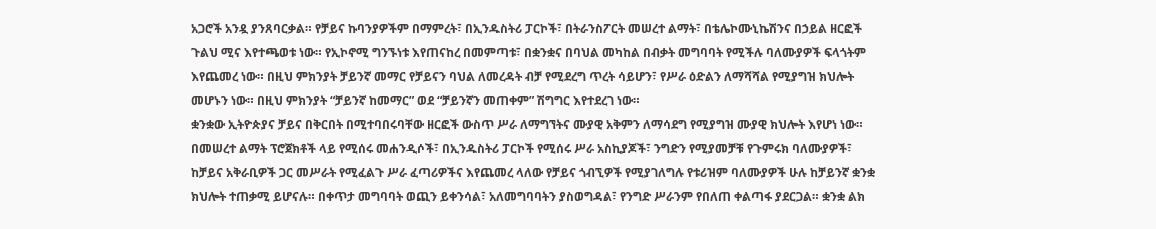አጋሮች አንዷ ያንጸባርቃል። የቻይና ኩባንያዎችም በማምረት፣ በኢንዱስትሪ ፓርኮች፣ በትራንስፖርት መሠረተ ልማት፣ በቴሌኮሙኒኬሽንና በኃይል ዘርፎች ጉልህ ሚና እየተጫወቱ ነው። የኢኮኖሚ ግንኙነቱ እየጠናከረ በመምጣቱ፣ በቋንቋና በባህል መካከል በብቃት መግባባት የሚችሉ ባለሙያዎች ፍላጎትም እየጨመረ ነው። በዚህ ምክንያት ቻይንኛ መማር የቻይናን ባህል ለመረዳት ብቻ የሚደረግ ጥረት ሳይሆን፣ የሥራ ዕድልን ለማሻሻል የሚያግዝ ክህሎት መሆኑን ነው። በዚህ ምክንያት “ቻይንኛ ከመማር” ወደ “ቻይንኛን መጠቀም” ሽግግር እየተደረገ ነው።
ቋንቋው ኢትዮጵያና ቻይና በቅርበት በሚተባበሩባቸው ዘርፎች ውስጥ ሥራ ለማግኘትና ሙያዊ አቅምን ለማሳደግ የሚያግዝ ሙያዊ ክህሎት እየሆነ ነው። በመሠረተ ልማት ፕሮጀክቶች ላይ የሚሰሩ መሐንዲሶች፣ በኢንዱስትሪ ፓርኮች የሚሰሩ ሥራ አስኪያጆች፣ ንግድን የሚያመቻቹ የጉምሩክ ባለሙያዎች፣ ከቻይና አቅራቢዎች ጋር መሥራት የሚፈልጉ ሥራ ፈጣሪዎችና እየጨመረ ላለው የቻይና ጎብኚዎች የሚያገለግሉ የቱሪዝም ባለሙያዎች ሁሉ ከቻይንኛ ቋንቋ ክህሎት ተጠቃሚ ይሆናሉ። በቀጥታ መግባባት ወጪን ይቀንሳል፣ አለመግባባትን ያስወግዳል፣ የንግድ ሥራንም የበለጠ ቀልጣፋ ያደርጋል። ቋንቋ ልክ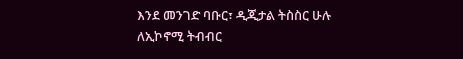እንደ መንገድ ባቡር፣ ዲጂታል ትስስር ሁሉ ለኢኮኖሚ ትብብር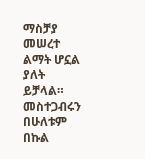ማስቻያ መሠረተ ልማት ሆኗል ያለት ይቻላል።
መስተጋብሩን በሁለቱም በኩል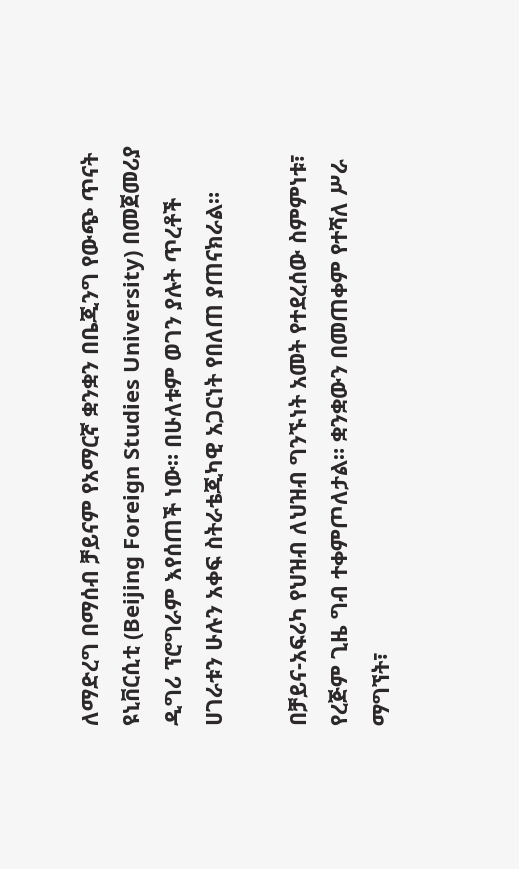ለማድረግ በማሰብ ቻይናም የአማርኛ ቋንቋን በቤጂንግ የውጭ ጥናት ዩኒቨርሲቲ (Beijing Foreign Studies University) በመጀመሪያ ዲግሪ ፕሮግራም እየሰጠች ነው። በሁለቱም ወገን ያሉት ጥረቶች ሀገራቱን ሁሉን አቀፍ ስትራቴጂካዊ አጋርነት የበለጠ ያጠናክራል።

በቻይና-አፍሪካ የህዝብ ለህዝብ ግንኙነት አመት የተደረሰው ስምምነቱ፣ የረጅም ጊዜ ግብ ተቀምጦለታል። ቋንቋውን በመጠቀም የተሻለ ሥራ ማግኘት፣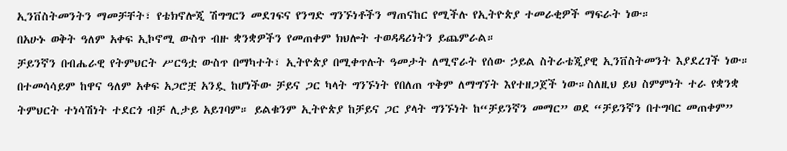ኢንቨስትመንትን ማመቻቸት፣ የቴክኖሎጂ ሽግግርን መደገፍና የንግድ ግንኙነቶችን ማጠናከር የሚችሉ የኢትዮጵያ ተመራቂዎች ማፍራት ነው።
በአሁኑ ወቅት ዓለም አቀፍ ኢኮኖሚ ውስጥ ብዙ ቋንቋዎችን የመጠቀም ክህሎት ተወዳዳሪነትን ይጨምራል።
ቻይንኛን በብሔራዊ የትምህርት ሥርዓቷ ውስጥ በማካተት፣ ኢትዮጵያ በሚቀጥሉት ዓመታት ለሚኖራት የሰው ኃይል ስትራቴጂያዊ ኢንቨስትመንት እያደረገች ነው። በተመሳሳይም ከዋና ዓለም አቀፍ አጋሮቿ አንዷ ከሆነችው ቻይና ጋር ካላት ግንኙነት የበለጠ ጥቅም ለማግኘት እየተዘጋጀች ነው።ስለዚህ ይህ ስምምነት ተራ የቋንቋ ትምህርት ተነሳሽነት ተደርጎ ብቻ ሊታይ አይገባም። ይልቁንም ኢትዮጵያ ከቻይና ጋር ያላት ግንኙነት ከ“ቻይንኛን መማር” ወደ “ቻይንኛን በተግባር መጠቀም”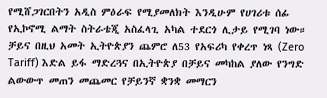የሚሸጋገርበትን አዲስ ምዕራፍ የሚያመለክት እንዲሁም የሀገሪቱ ሰፊ የኢኮኖሚ ልማት ስትራቴጂ አስፈላጊ አካል ተደርጎ ሊታይ የሚገባ ነው።
ቻይና በዚህ አመት ኢትዮጵያን ጨምሮ ለ53 የአፍሪካ የቀረጥ ነጻ (Zero Tariff) እድል ይፋ ማድረጓና በኢትዮጵያ በቻይና መካከል ያለው የንግድ ልውውጥ መጠን መጨመር የቻይንኛ ቋንቋ መማርን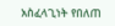አስፈላጊነት የበለጠ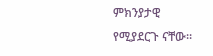ምክንያታዊ የሚያደርጉ ናቸው።